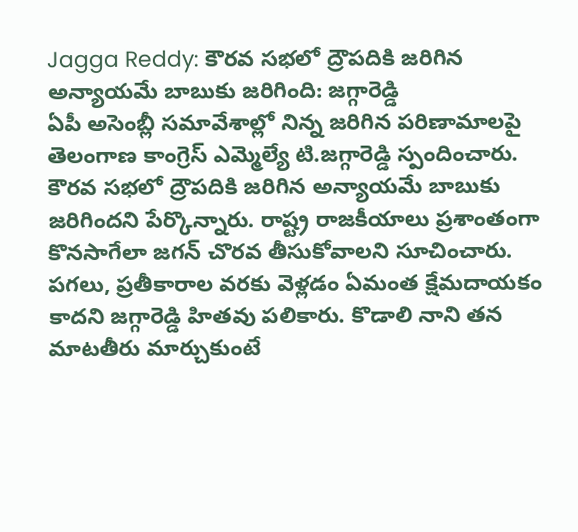Jagga Reddy: కౌరవ సభలో ద్రౌపదికి జరిగిన అన్యాయమే బాబుకు జరిగింది: జగ్గారెడ్డి
ఏపీ అసెంబ్లీ సమావేశాల్లో నిన్న జరిగిన పరిణామాలపై తెలంగాణ కాంగ్రెస్ ఎమ్మెల్యే టి.జగ్గారెడ్డి స్పందించారు. కౌరవ సభలో ద్రౌపదికి జరిగిన అన్యాయమే బాబుకు జరిగిందని పేర్కొన్నారు. రాష్ట్ర రాజకీయాలు ప్రశాంతంగా కొనసాగేలా జగన్ చొరవ తీసుకోవాలని సూచించారు. పగలు, ప్రతీకారాల వరకు వెళ్లడం ఏమంత క్షేమదాయకం కాదని జగ్గారెడ్డి హితవు పలికారు. కొడాలి నాని తన మాటతీరు మార్చుకుంటే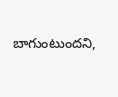బాగుంటుందని,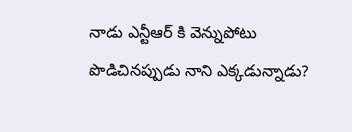నాడు ఎన్టీఆర్ కి వెన్నుపోటు పొడిచినప్పుడు నాని ఎక్కడున్నాడు?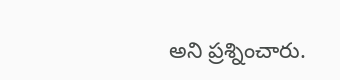అని ప్రశ్నించారు.